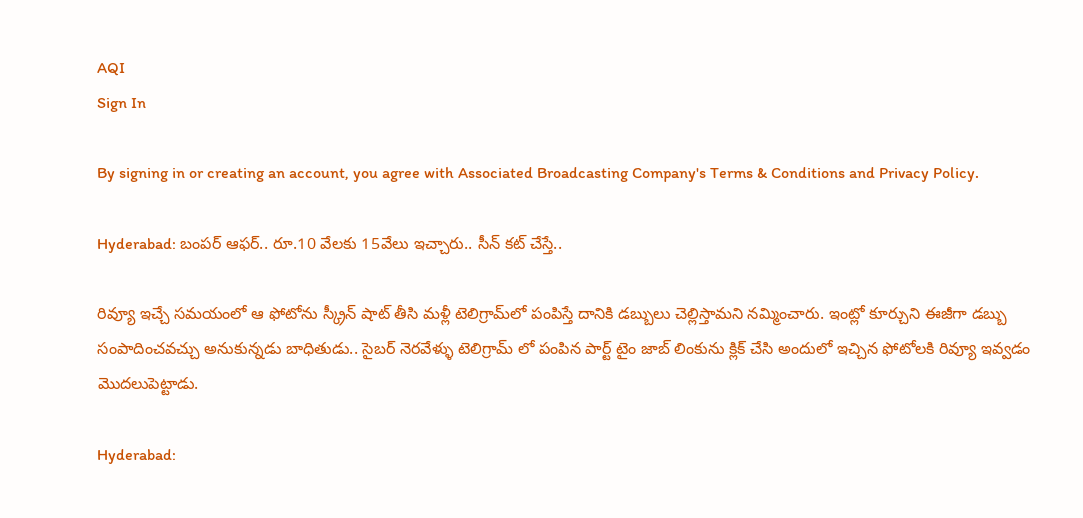AQI
Sign In

By signing in or creating an account, you agree with Associated Broadcasting Company's Terms & Conditions and Privacy Policy.

Hyderabad: బంపర్ ఆఫర్.. రూ.10 వేలకు 15వేలు ఇచ్చారు.. సీన్ కట్ చేస్తే..

రివ్యూ ఇచ్చే సమయంలో ఆ ఫోటోను స్క్రీన్ షాట్ తీసి మళ్లీ టెలిగ్రామ్‌లో పంపిస్తే దానికి డబ్బులు చెల్లిస్తామని నమ్మించారు. ఇంట్లో కూర్చుని ఈజీగా డబ్బు సంపాదించవచ్చు అనుకున్నడు బాధితుడు.. సైబర్ నెరవేళ్ళు టెలిగ్రామ్ లో పంపిన పార్ట్ టైం జాబ్ లింకును క్లిక్ చేసి అందులో ఇచ్చిన ఫోటోలకి రివ్యూ ఇవ్వడం మొదలుపెట్టాడు.

Hyderabad: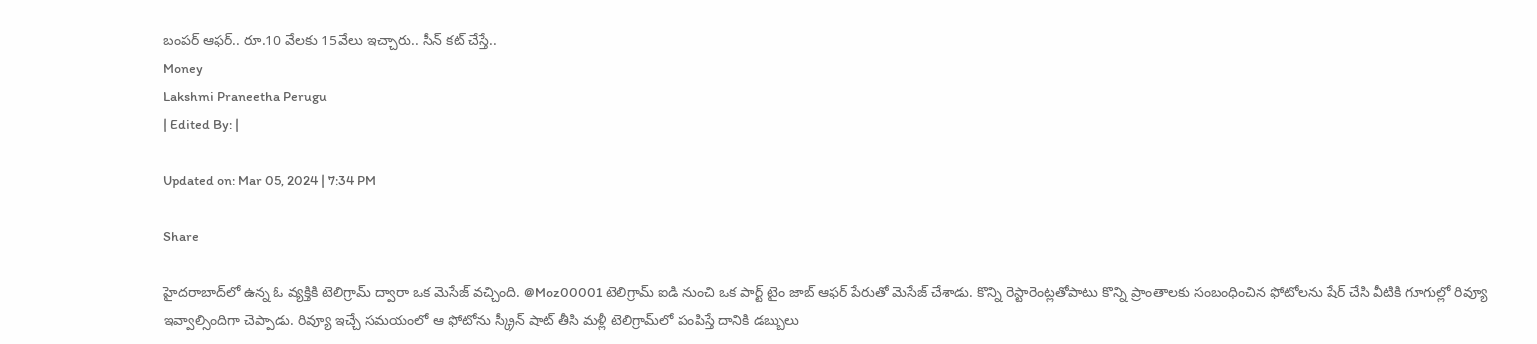బంపర్ ఆఫర్.. రూ.10 వేలకు 15వేలు ఇచ్చారు.. సీన్ కట్ చేస్తే..
Money
Lakshmi Praneetha Perugu
| Edited By: |

Updated on: Mar 05, 2024 | 7:34 PM

Share

హైదరాబాద్‌లో ఉన్న ఓ వ్యక్తికి టెలిగ్రామ్ ద్వారా ఒక మెసేజ్ వచ్చింది. @Moz00001 టెలిగ్రామ్ ఐడి నుంచి ఒక పార్ట్ టైం జాబ్ ఆఫర్ పేరుతో మెసేజ్ చేశాడు. కొన్ని రెస్టారెంట్లతోపాటు కొన్ని ప్రాంతాలకు సంబంధించిన ఫోటోలను షేర్ చేసి వీటికి గూగుల్లో రివ్యూ ఇవ్వాల్సిందిగా చెప్పాడు. రివ్యూ ఇచ్చే సమయంలో ఆ ఫోటోను స్క్రీన్ షాట్ తీసి మళ్లీ టెలిగ్రామ్‌లో పంపిస్తే దానికి డబ్బులు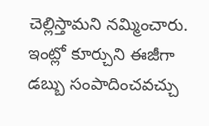చెల్లిస్తామని నమ్మించారు. ఇంట్లో కూర్చుని ఈజీగా డబ్బు సంపాదించవచ్చు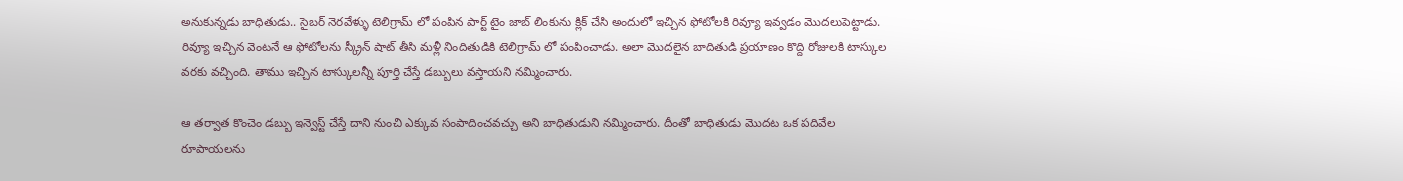అనుకున్నడు బాధితుడు.. సైబర్ నెరవేళ్ళు టెలిగ్రామ్ లో పంపిన పార్ట్ టైం జాబ్ లింకును క్లిక్ చేసి అందులో ఇచ్చిన ఫోటోలకి రివ్యూ ఇవ్వడం మొదలుపెట్టాడు. రివ్యూ ఇచ్చిన వెంటనే ఆ ఫోటోలను స్క్రీన్ షాట్ తీసి మళ్లీ నిందితుడికి టెలిగ్రామ్ లో పంపించాడు. అలా మొదలైన బాదితుడి ప్రయాణం కొద్ది రోజులకి టాస్కుల వరకు వచ్చింది. తాము ఇచ్చిన టాస్కులన్నీ పూర్తి చేస్తే డబ్బులు వస్తాయని నమ్మించారు.

ఆ తర్వాత కొంచెం డబ్బు ఇన్వెస్ట్ చేస్తే దాని నుంచి ఎక్కువ సంపాదించవచ్చు అని బాధితుడుని నమ్మించారు. దీంతో బాధితుడు మొదట ఒక పదివేల రూపాయలను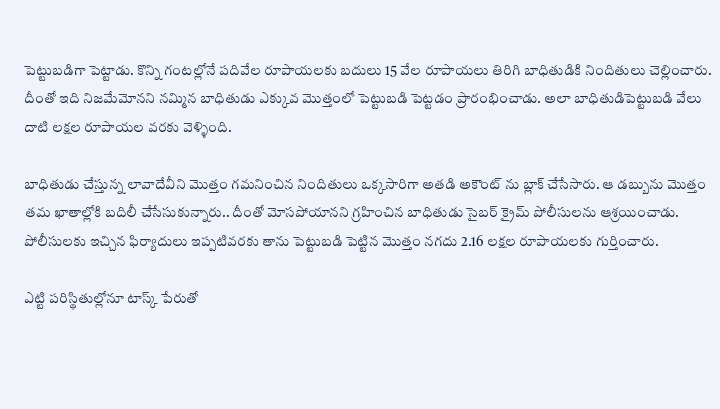పెట్టుబడిగా పెట్టాడు. కొన్ని గంటల్లోనే పదివేల రూపాయలకు బదులు 15 వేల రూపాయలు తిరిగి బాధితుడికి నిందితులు చెల్లించారు. దీంతో ఇది నిజమేమోనని నమ్మిన బాధితుడు ఎక్కువ మొత్తంలో పెట్టుబడి పెట్టడం ప్రారంభించాడు. అలా బాధితుడిపెట్టుబడి వేలు దాటి లక్షల రూపాయల వరకు వెళ్ళింది.

బాధితుడు చేస్తున్న లావాదేవీని మొత్తం గమనించిన నిందితులు ఒక్కసారిగా అతడి అకౌంట్ ను బ్లాక్ చేసేసారు. ఆ డబ్బును మొత్తం తమ ఖాతాల్లోకి బదిలీ చేసేసుకున్నారు.. దీంతో మోసపోయానని గ్రహించిన బాధితుడు సైబర్ క్రైమ్ పోలీసులను ఆశ్రయించాడు. పోలీసులకు ఇచ్చిన ఫిర్యాదులు ఇప్పటివరకు తాను పెట్టుబడి పెట్టిన మొత్తం నగదు 2.16 లక్షల రూపాయలకు గుర్తించారు.

ఎట్టి పరిస్థితుల్లోనూ టాస్క్ పేరుతో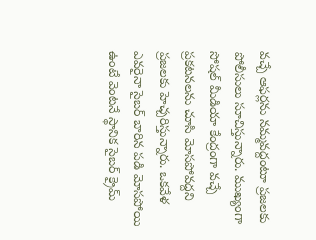వచ్చే ఆఫర్లను నమ్మవద్దంటూ ప్రజలకు పోలీసులు సూచిస్తున్నారు. ముఖ్యంగా సోషల్ మీడియా కేంద్రంగా వచ్చే ప్రకటనలను చూసి మోసపోవద్దని ప్రజలకు హెచ్చరిస్తున్నారు. ఒకవేళ ఎవరైనా సైబర్ బారిన పడి మోసపోయి ఉంటే వెంటనే స్థానిక సైబర్ క్రైమ్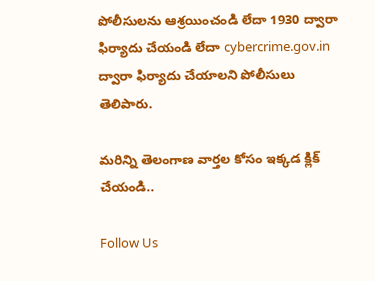పోలీసులను ఆశ్రయించండి లేదా 1930 ద్వారా ఫిర్యాదు చేయండి లేదా cybercrime.gov.in ద్వారా ఫిర్యాదు చేయాలని పోలీసులు తెలిపారు.

మరిన్ని తెలంగాణ వార్తల కోసం ఇక్కడ క్లిక్ చేయండి..

Follow Us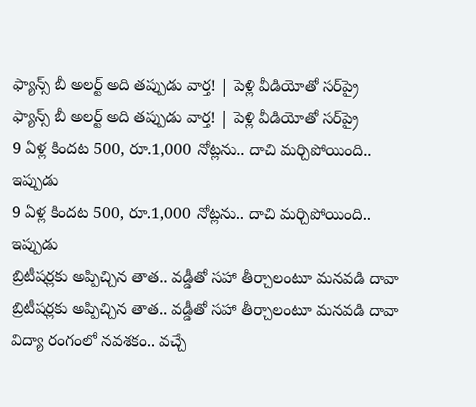ఫ్యాన్స్ బీ అలర్ట్‌ అది తప్పుడు వార్త! | పెళ్లి వీడియోతో సర్‌ప్రై
ఫ్యాన్స్ బీ అలర్ట్‌ అది తప్పుడు వార్త! | పెళ్లి వీడియోతో సర్‌ప్రై
9 ఏళ్ల కిందట 500, రూ.1,000 నోట్లను.. దాచి మర్చిపోయింది.. ఇప్పుడు
9 ఏళ్ల కిందట 500, రూ.1,000 నోట్లను.. దాచి మర్చిపోయింది.. ఇప్పుడు
బ్రిటీషర్లకు అప్పిచ్చిన తాత.. వడ్డీతో సహా తీర్చాలంటూ మనవడి దావా
బ్రిటీషర్లకు అప్పిచ్చిన తాత.. వడ్డీతో సహా తీర్చాలంటూ మనవడి దావా
విద్యా రంగంలో నవశకం.. వచ్చే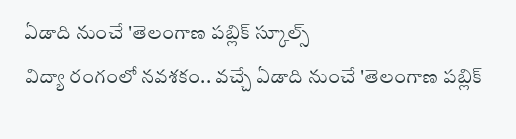ఏడాది నుంచే 'తెలంగాణ పబ్లిక్ స్కూల్స్
విద్యా రంగంలో నవశకం.. వచ్చే ఏడాది నుంచే 'తెలంగాణ పబ్లిక్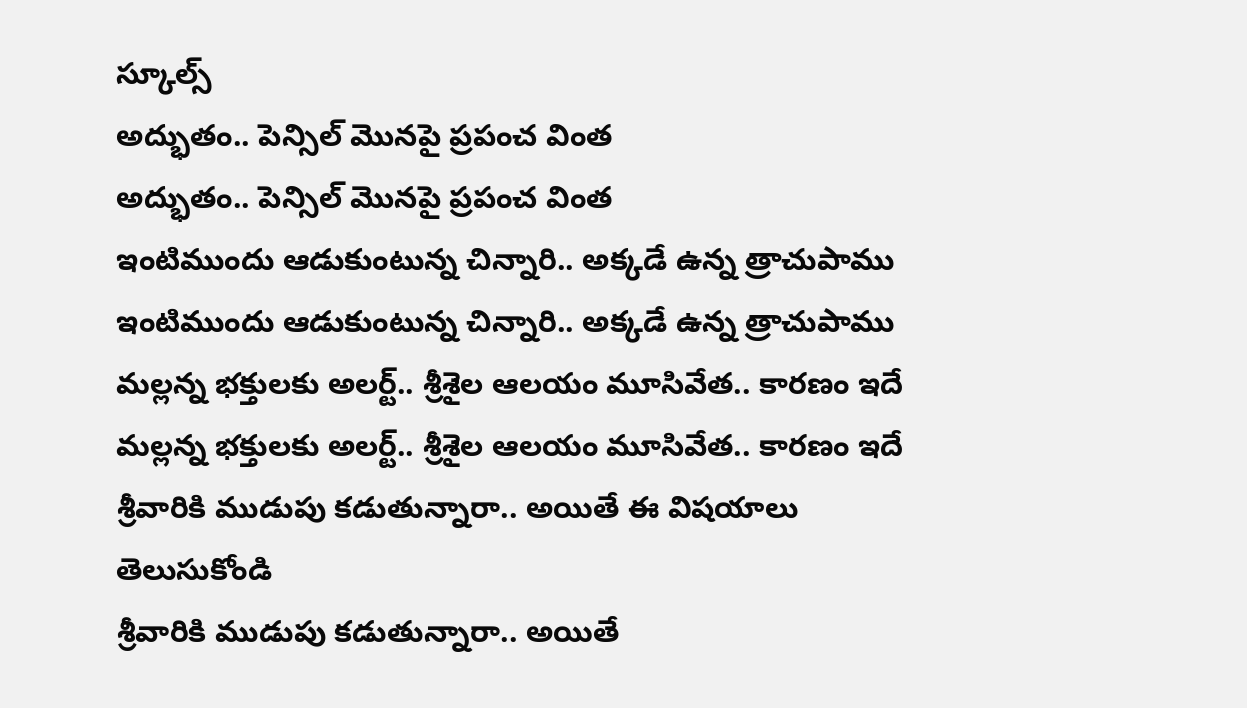స్కూల్స్
అద్భుతం.. పెన్సిల్‌ మొనపై ప్రపంచ వింత
అద్భుతం.. పెన్సిల్‌ మొనపై ప్రపంచ వింత
ఇంటిముందు ఆడుకుంటున్న చిన్నారి.. అక్కడే ఉన్న త్రాచుపాము
ఇంటిముందు ఆడుకుంటున్న చిన్నారి.. అక్కడే ఉన్న త్రాచుపాము
మల్లన్న భక్తులకు అలర్ట్‌.. శ్రీశైల ఆలయం మూసివేత.. కారణం ఇదే
మల్లన్న భక్తులకు అలర్ట్‌.. శ్రీశైల ఆలయం మూసివేత.. కారణం ఇదే
శ్రీవారికి ముడుపు కడుతున్నారా.. అయితే ఈ విషయాలు తెలుసుకోండి
శ్రీవారికి ముడుపు కడుతున్నారా.. అయితే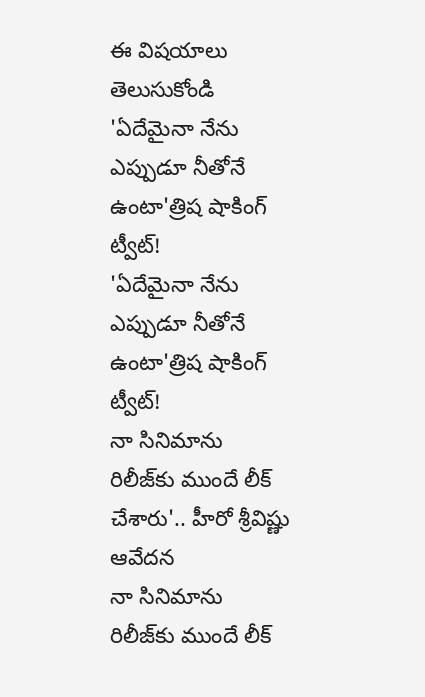ఈ విషయాలు తెలుసుకోండి
'ఏదేమైనా నేను ఎప్పుడూ నీతోనే ఉంటా'త్రిష షాకింగ్ ట్వీట్!
'ఏదేమైనా నేను ఎప్పుడూ నీతోనే ఉంటా'త్రిష షాకింగ్ ట్వీట్!
నా సినిమాను రిలీజ్‌కు ముందే లీక్ చేశారు'.. హీరో శ్రీవిష్ణు ఆవేదన
నా సినిమాను రిలీజ్‌కు ముందే లీక్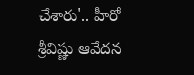చేశారు'.. హీరో శ్రీవిష్ణు ఆవేదన